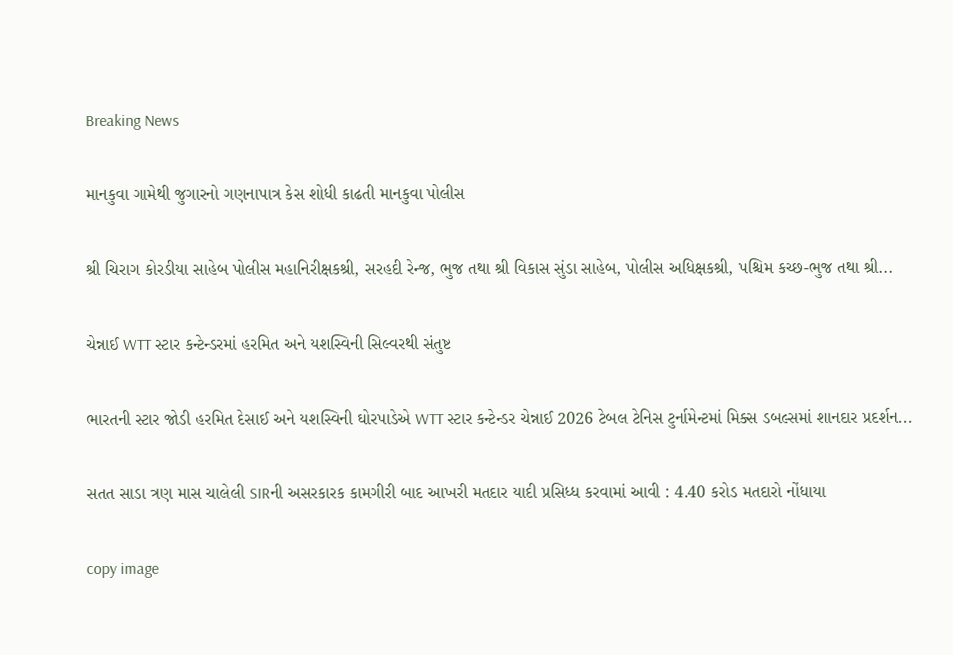Breaking News

માનકુવા ગામેથી જુગારનો ગણનાપાત્ર કેસ શોધી કાઢતી માનકુવા પોલીસ

શ્રી ચિરાગ કોરડીયા સાહેબ પોલીસ મહાનિરીક્ષકશ્રી, સરહદી રેન્જ, ભુજ તથા શ્રી વિકાસ સુંડા સાહેબ, પોલીસ અધિક્ષકશ્રી, પશ્ચિમ કચ્છ-ભુજ તથા શ્રી...

ચેન્નાઈ WTT સ્ટાર કન્ટેન્ડરમાં હરમિત અને યશસ્વિની સિલ્વરથી સંતુષ્ટ

ભારતની સ્ટાર જોડી હરમિત દેસાઈ અને યશસ્વિની ઘોરપાડેએ WTT સ્ટાર કન્ટેન્ડર ચેન્નાઈ 2026 ટેબલ ટેનિસ ટુર્નામેન્ટમાં મિક્સ ડબલ્સમાં શાનદાર પ્રદર્શન...

સતત સાડા ત્રણ માસ ચાલેલી SIRની અસરકારક કામગીરી બાદ આખરી મતદાર યાદી પ્રસિધ્ધ કરવામાં આવી : 4.40 કરોડ મતદારો નોંધાયા

copy image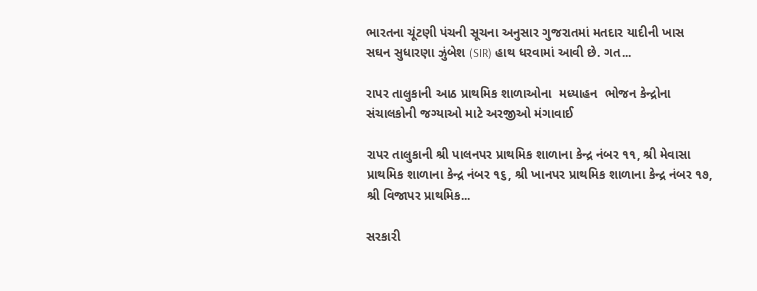ભારતના ચૂંટણી પંચની સૂચના અનુસાર ગુજરાતમાં મતદાર યાદીની ખાસ સઘન સુધારણા ઝુંબેશ (SIR) હાથ ધરવામાં આવી છે. ગત...

રાપર તાલુકાની આઠ પ્રાથમિક શાળાઓના  મધ્યાહન  ભોજન કેન્દ્રોના સંચાલકોની જગ્યાઓ માટે અરજીઓ મંગાવાઈ

રાપર તાલુકાની શ્રી પાલનપર પ્રાથમિક શાળાના કેન્દ્ર નંબર ૧૧, શ્રી મેવાસા પ્રાથમિક શાળાના કેન્દ્ર નંબર ૧૬, શ્રી ખાનપર પ્રાથમિક શાળાના કેન્દ્ર નંબર ૧૭, શ્રી વિજાપર પ્રાથમિક...

સરકારી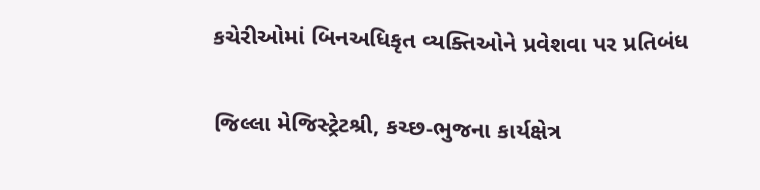કચેરીઓમાં બિનઅધિકૃત વ્યક્તિઓને પ્રવેશવા પર પ્રતિબંધ

જિલ્‍લા મેજિસ્‍ટ્રેટશ્રી, કચ્‍છ-ભુજના કાર્યક્ષેત્ર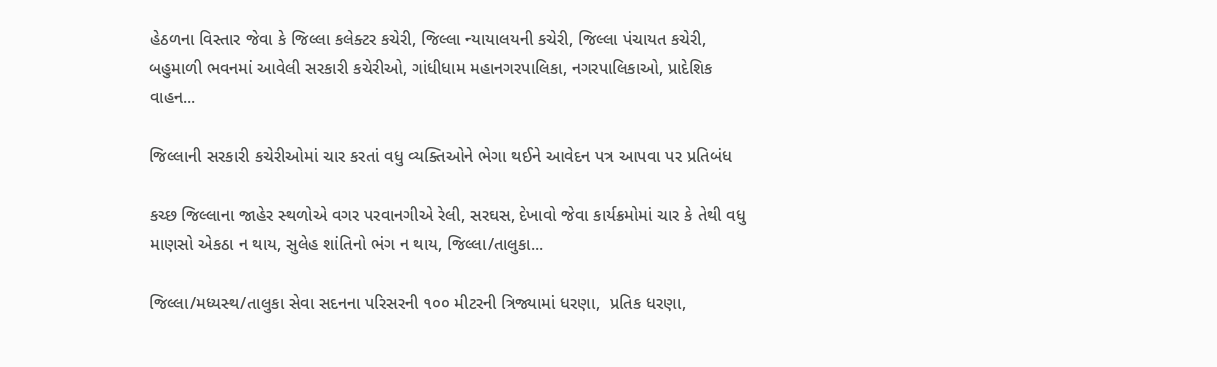હેઠળના વિસ્‍તાર જેવા કે જિલ્‍લા કલેક્ટર કચેરી, જિલ્‍લા ન્‍યાયાલયની કચેરી, જિલ્‍લા પંચાયત કચેરી, બહુમાળી ભવનમાં આવેલી સરકારી કચેરીઓ, ગાંધીધામ મહાનગરપાલિકા, નગરપાલિકાઓ, પ્રાદેશિક વાહન...

જિલ્‍લાની સરકારી કચેરીઓમાં ચાર કરતાં વધુ વ્યક્તિઓને ભેગા થઈને આવેદન પત્ર આપવા પર પ્રતિબંધ

કચ્છ જિલ્‍લાના જાહેર સ્‍થળોએ વગર પરવાનગીએ રેલી, સરઘસ, દેખાવો જેવા કાર્યક્રમોમાં ચાર કે તેથી વધુ માણસો એકઠા ન થાય, સુલેહ શાંતિનો ભંગ ન થાય, જિલ્‍લા/તાલુકા...

જિલ્‍લા/મધ્‍યસ્‍થ/તાલુકા સેવા સદનના પરિસરની ૧૦૦ મીટરની ત્રિજ્યામાં ધરણા,  પ્રતિક ધરણા,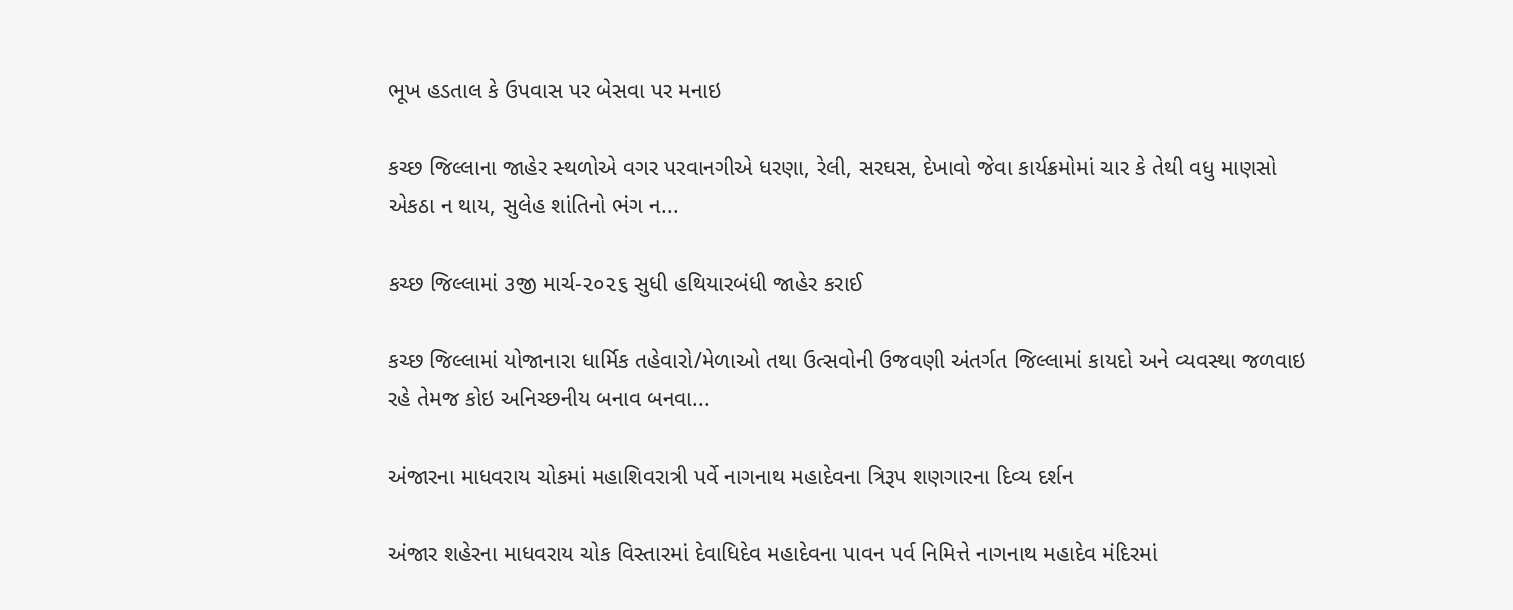ભૂખ હડતાલ કે ઉપવાસ પર બેસવા પર મનાઇ

કચ્છ જિલ્‍લાના જાહેર સ્‍થળોએ વગર પરવાનગીએ ધરણા, રેલી, સરઘસ, દેખાવો જેવા કાર્યક્રમોમાં ચાર કે તેથી વધુ માણસો એકઠા ન થાય, સુલેહ શાંતિનો ભંગ ન...

કચ્‍છ જિલ્‍લામાં ૩જી માર્ચ-૨૦૨૬ સુધી હથિયારબંધી જાહેર કરાઈ

કચ્છ જિલ્લામાં યોજાનારા ધાર્મિક તહેવારો/મેળાઓ તથા ઉત્સવોની ઉજવણી અંતર્ગત જિલ્લામાં કાયદો અને વ્યવસ્થા જળવાઇ રહે તેમજ કોઇ અનિચ્છનીય બનાવ બનવા...

અંજારના માધવરાય ચોકમાં મહાશિવરાત્રી પર્વે નાગનાથ મહાદેવના ત્રિરૂપ શણગારના દિવ્ય દર્શન

અંજાર શહેરના માધવરાય ચોક વિસ્તારમાં દેવાધિદેવ મહાદેવના પાવન પર્વ નિમિત્તે નાગનાથ મહાદેવ મંદિરમાં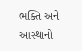ભક્તિ અને આસ્થાનો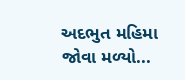અદભુત મહિમા જોવા મળ્યો...